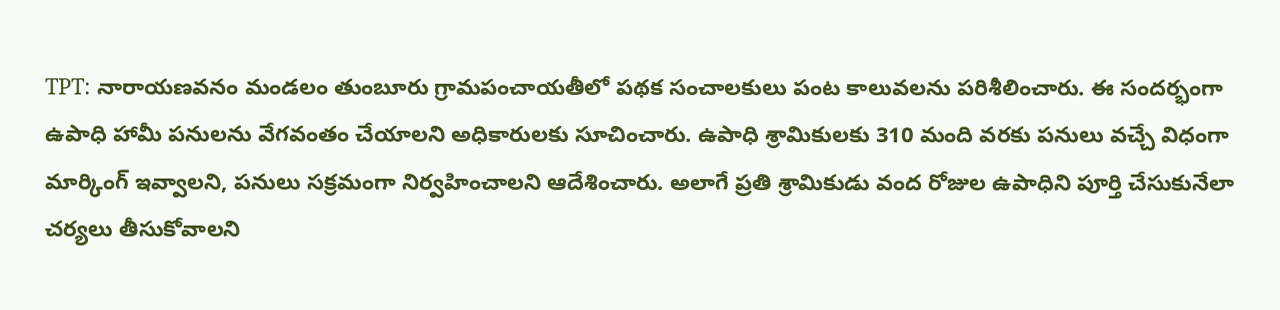TPT: నారాయణవనం మండలం తుంబూరు గ్రామపంచాయతీలో పథక సంచాలకులు పంట కాలువలను పరిశీలించారు. ఈ సందర్భంగా ఉపాధి హామీ పనులను వేగవంతం చేయాలని అధికారులకు సూచించారు. ఉపాధి శ్రామికులకు 310 మంది వరకు పనులు వచ్చే విధంగా మార్కింగ్ ఇవ్వాలని, పనులు సక్రమంగా నిర్వహించాలని ఆదేశించారు. అలాగే ప్రతి శ్రామికుడు వంద రోజుల ఉపాధిని పూర్తి చేసుకునేలా చర్యలు తీసుకోవాలని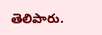తెలిపారు.